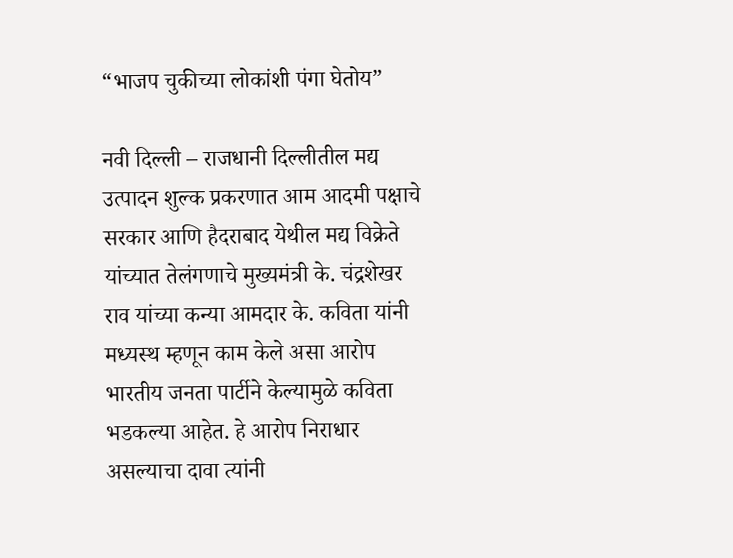“भाजप चुकीच्या लोकांशी पंगा घेतोय”

नवी दिल्ली – राजधानी दिल्लीतील मद्य उत्पादन शुल्क प्रकरणात आम आदमी पक्षाचे सरकार आणि हैदराबाद येथील मद्य विक्रेते यांच्यात तेलंगणाचे मुख्यमंत्री के. चंद्रशेखर राव यांच्या कन्या आमदार के. कविता यांनी मध्यस्थ म्हणून काम केले असा आरोप भारतीय जनता पार्टीने केल्यामुळे कविता भडकल्या आहेत. हे आरोप निराधार असल्याचा दावा त्यांनी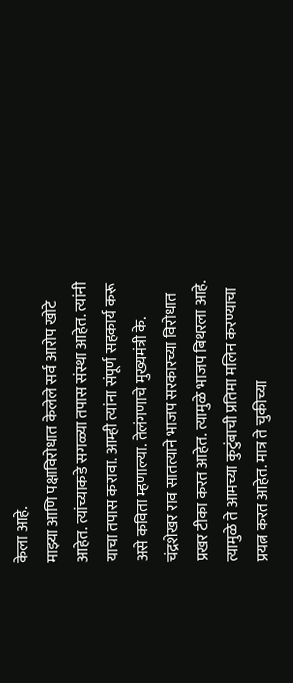केला आहे.
माझ्या आणि पक्षाविरोधात केलेले सर्व आरोप खोटे आहेत. त्यांच्याकडे सगळ्या तपास संस्था आहेत. त्यांनी याचा तपास करावा. आम्ही त्यांना संपूर्ण सहकार्य करू असे कविता म्हणाल्या. तेलंगणाचे मुख्यमंत्री के. चंद्रशेखर राव सातत्याने भाजप सरकारच्या विरोधात प्रखर टीका करत आहेत. त्यामुळे भाजप बिथरला आहे. त्यामुळे ते आमच्या कुटुंबाची प्रतिमा मलिन करण्याचा प्रयत्न करत आहेत. मात्र ते चुकीच्या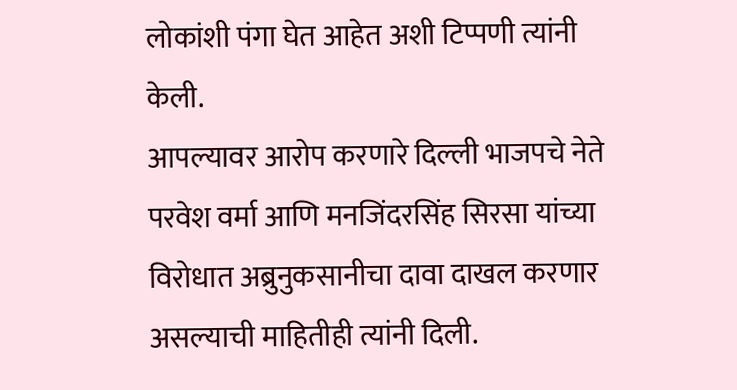लोकांशी पंगा घेत आहेत अशी टिप्पणी त्यांनी केली.
आपल्यावर आरोप करणारे दिल्ली भाजपचे नेते परवेश वर्मा आणि मनजिंदरसिंह सिरसा यांच्या विरोधात अब्रुनुकसानीचा दावा दाखल करणार असल्याची माहितीही त्यांनी दिली.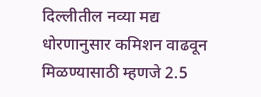दिल्लीतील नव्या मद्य धोरणानुसार कमिशन वाढवून मिळण्यासाठी म्हणजे 2.5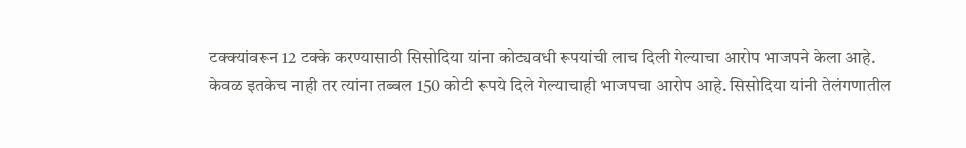टक्क्यांवरून 12 टक्के करण्यासाठी सिसोदिया यांना कोट्यवधी रूपयांची लाच दिली गेल्याचा आरोप भाजपने केला आहे.
केवळ इतकेच नाही तर त्यांना तब्बल 150 कोटी रूपये दिले गेल्याचाही भाजपचा आरोप आहे. सिसोदिया यांनी तेलंगणातील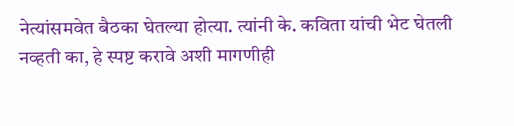नेत्यांसमवेत बैठका घेतल्या होत्या. त्यांनी के. कविता यांची भेट घेतली नव्हती का, हे स्पष्ट करावे अशी मागणीही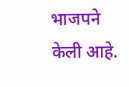भाजपने केली आहे.